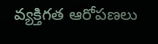వ్యక్తిగత ఆరోపణలు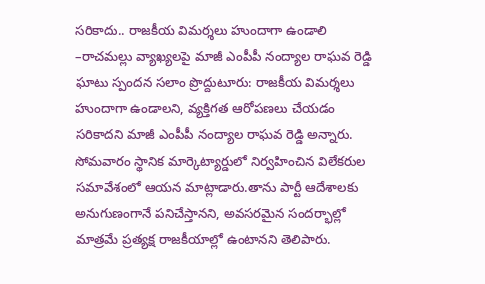సరికాదు.. రాజకీయ విమర్శలు హుందాగా ఉండాలి
–రాచమల్లు వ్యాఖ్యలపై మాజీ ఎంపీపీ నంద్యాల రాఘవ రెడ్డి ఘాటు స్పందన సలాం ప్రొద్దుటూరు: రాజకీయ విమర్శలు హుందాగా ఉండాలని, వ్యక్తిగత ఆరోపణలు చేయడం సరికాదని మాజీ ఎంపీపీ నంద్యాల రాఘవ రెడ్డి అన్నారు. సోమవారం స్థానిక మార్కెట్యార్డులో నిర్వహించిన విలేకరుల సమావేశంలో ఆయన మాట్లాడారు.తాను పార్టీ ఆదేశాలకు అనుగుణంగానే పనిచేస్తానని, అవసరమైన సందర్భాల్లో మాత్రమే ప్రత్యక్ష రాజకీయాల్లో ఉంటానని తెలిపారు.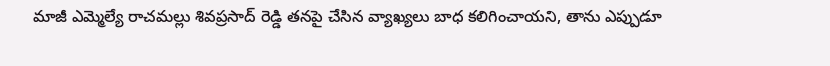మాజీ ఎమ్మెల్యే రాచమల్లు శివప్రసాద్ రెడ్డి తనపై చేసిన వ్యాఖ్యలు బాధ కలిగించాయని, తాను ఎప్పుడూ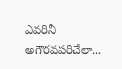ఎవరినీ అగౌరవపరిచేలా...